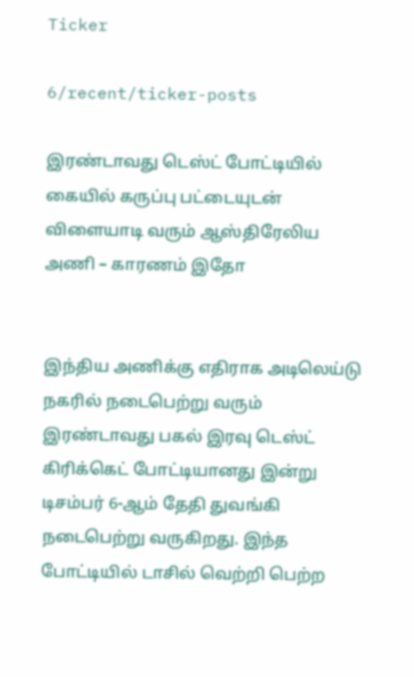Ticker

6/recent/ticker-posts

இரண்டாவது டெஸ்ட் போட்டியில் கையில் கருப்பு பட்டையுடன் விளையாடி வரும் ஆஸ்திரேலிய அணி – காரணம் இதோ


இந்திய அணிக்கு எதிராக அடிலெய்டு நகரில் நடைபெற்று வரும் இரண்டாவது பகல் இரவு டெஸ்ட் கிரிக்கெட் போட்டியானது இன்று டிசம்பர் 6-ஆம் தேதி துவங்கி நடைபெற்று வருகிறது. இந்த போட்டியில் டாசில் வெற்றி பெற்ற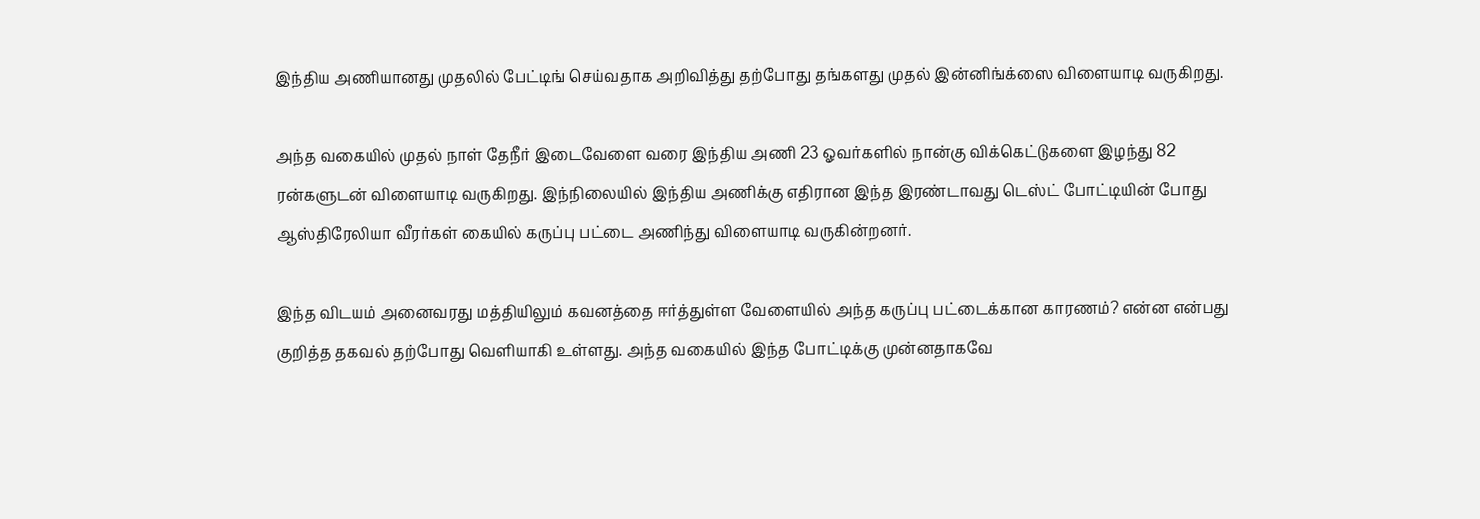இந்திய அணியானது முதலில் பேட்டிங் செய்வதாக அறிவித்து தற்போது தங்களது முதல் இன்னிங்க்ஸை விளையாடி வருகிறது.

அந்த வகையில் முதல் நாள் தேநீர் இடைவேளை வரை இந்திய அணி 23 ஓவர்களில் நான்கு விக்கெட்டுகளை இழந்து 82 ரன்களுடன் விளையாடி வருகிறது. இந்நிலையில் இந்திய அணிக்கு எதிரான இந்த இரண்டாவது டெஸ்ட் போட்டியின் போது ஆஸ்திரேலியா வீரர்கள் கையில் கருப்பு பட்டை அணிந்து விளையாடி வருகின்றனர்.

இந்த விடயம் அனைவரது மத்தியிலும் கவனத்தை ஈர்த்துள்ள வேளையில் அந்த கருப்பு பட்டைக்கான காரணம்? என்ன என்பது குறித்த தகவல் தற்போது வெளியாகி உள்ளது. அந்த வகையில் இந்த போட்டிக்கு முன்னதாகவே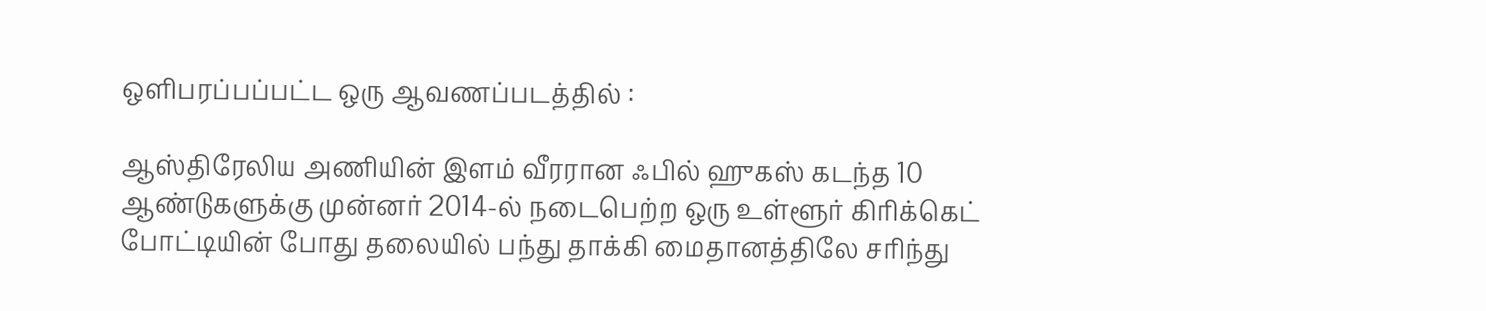ஒளிபரப்பப்பட்ட ஒரு ஆவணப்படத்தில் :

ஆஸ்திரேலிய அணியின் இளம் வீரரான ஃபில் ஹுகஸ் கடந்த 10 ஆண்டுகளுக்கு முன்னர் 2014-ல் நடைபெற்ற ஒரு உள்ளூர் கிரிக்கெட் போட்டியின் போது தலையில் பந்து தாக்கி மைதானத்திலே சரிந்து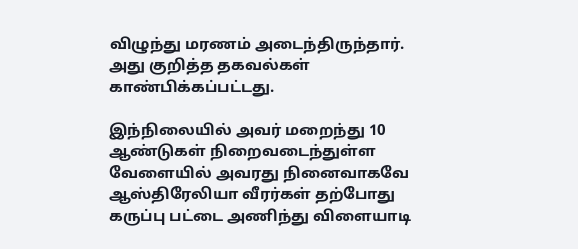விழுந்து மரணம் அடைந்திருந்தார். அது குறித்த தகவல்கள் காண்பிக்கப்பட்டது.

இந்நிலையில் அவர் மறைந்து 10 ஆண்டுகள் நிறைவடைந்துள்ள வேளையில் அவரது நினைவாகவே ஆஸ்திரேலியா வீரர்கள் தற்போது கருப்பு பட்டை அணிந்து விளையாடி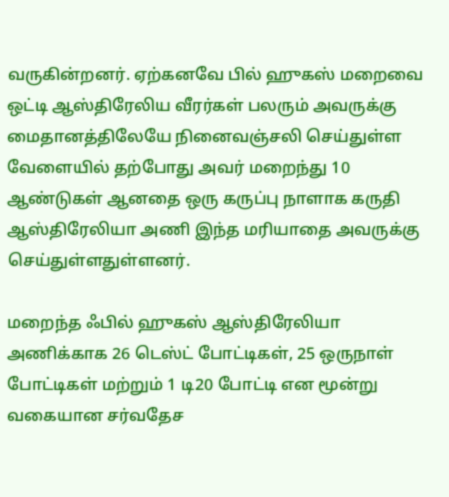வருகின்றனர். ஏற்கனவே பில் ஹுகஸ் மறைவை ஒட்டி ஆஸ்திரேலிய வீரர்கள் பலரும் அவருக்கு மைதானத்திலேயே நினைவஞ்சலி செய்துள்ள வேளையில் தற்போது அவர் மறைந்து 10 ஆண்டுகள் ஆனதை ஒரு கருப்பு நாளாக கருதி ஆஸ்திரேலியா அணி இந்த மரியாதை அவருக்கு செய்துள்ளதுள்ளனர்.

மறைந்த ஃபில் ஹுகஸ் ஆஸ்திரேலியா அணிக்காக 26 டெஸ்ட் போட்டிகள், 25 ஒருநாள் போட்டிகள் மற்றும் 1 டி20 போட்டி என மூன்று வகையான சர்வதேச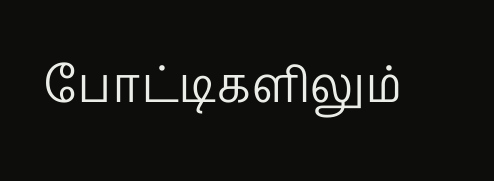போட்டிகளிலும்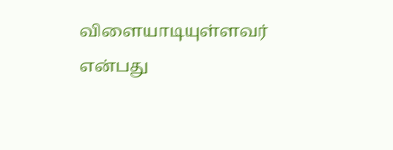விளையாடியுள்ளவர் என்பது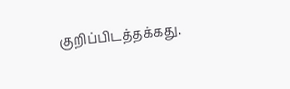குறிப்பிடத்தக்கது.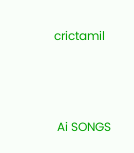crictamil



 Ai SONGS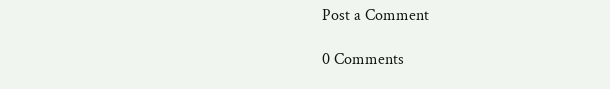Post a Comment

0 Comments